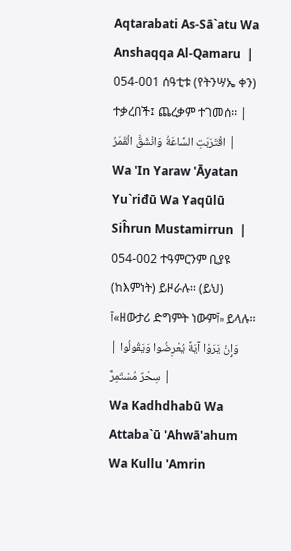Aqtarabati As-Sā`atu Wa Anshaqqa Al-Qamaru  | 054-001 ሰዓቲቱ (የትንሣኤ ቀን) ተቃረበች፤ ጨረቃም ተገመሰ፡፡ | اقْتَرَبَتِ السَّاعَةُ وَانْشَقَّ الْقَمَرُ |
Wa 'In Yaraw 'Āyatan Yu`riđū Wa Yaqūlū Siĥrun Mustamirrun  | 054-002 ተዓምርንም ቢያዩ (ከእምነት) ይዞራሉ፡፡ (ይህ) آ«ዘውታሪ ድግምት ነውምآ» ይላሉ፡፡ | وَإِنْ يَرَوْا آيَةً يُعْرِضُوا وَيَقُولُوا سِحْرٌ مُسْتَمِرٌّ |
Wa Kadhdhabū Wa Attaba`ū 'Ahwā'ahum Wa Kullu 'Amrin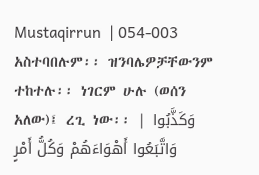Mustaqirrun  | 054-003 አስተባበሉም፡፡ ዝንባሌዎቻቸውንም ተከተሉ፡፡ ነገርም ሁሉ (ወሰን አለው)፤ ረጊ ነው፡፡ | وَكَذَّبُوا وَاتَّبَعُوا أَهْوَاءَهُمْ وَكُلُّ أَمْرٍ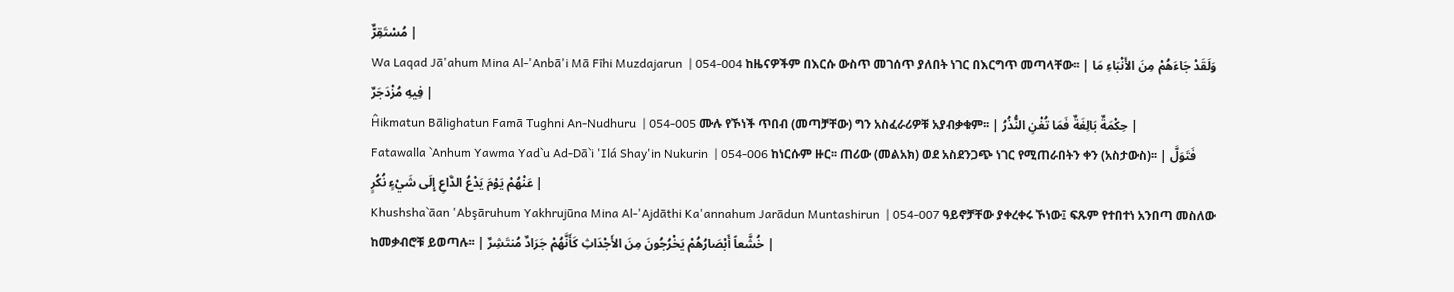مُسْتَقِرٌّ |
Wa Laqad Jā'ahum Mina Al-'Anbā'i Mā Fīhi Muzdajarun  | 054-004 ከዜናዎችም በእርሱ ውስጥ መገሰጥ ያለበት ነገር በእርግጥ መጣላቸው፡፡ | وَلَقَدْ جَاءَهُمْ مِنَ الأَنْبَاءِ مَا فِيهِ مُزْدَجَرٌ |
Ĥikmatun Bālighatun Famā Tughni An-Nudhuru  | 054-005 ሙሉ የኾነች ጥበብ (መጣቻቸው) ግን አስፈራሪዎቹ አያብቃቁም፡፡ | حِكْمَةٌ بَالِغَةٌ فَمَا تُغْنِ النُّذُرُ |
Fatawalla `Anhum Yawma Yad`u Ad-Dā`i 'Ilá Shay'in Nukurin  | 054-006 ከነርሱም ዙር፡፡ ጠሪው (መልአክ) ወደ አስደንጋጭ ነገር የሚጠራበትን ቀን (አስታውስ)፡፡ | فَتَوَلَّ عَنْهُمْ يَوْمَ يَدْعُ الدَّاعِ إِلَى شَيْءٍ نُكُرٍ |
Khushsha`āan 'Abşāruhum Yakhrujūna Mina Al-'Ajdāthi Ka'annahum Jarādun Muntashirun  | 054-007 ዓይኖቻቸው ያቀረቀሩ ኾነው፤ ፍጹም የተበተነ አንበጣ መስለው ከመቃብሮቹ ይወጣሉ፡፡ | خُشَّعاً أَبْصَارُهُمْ يَخْرُجُونَ مِنَ الأَجْدَاثِ كَأَنَّهُمْ جَرَادٌ مُنتَشِرٌ |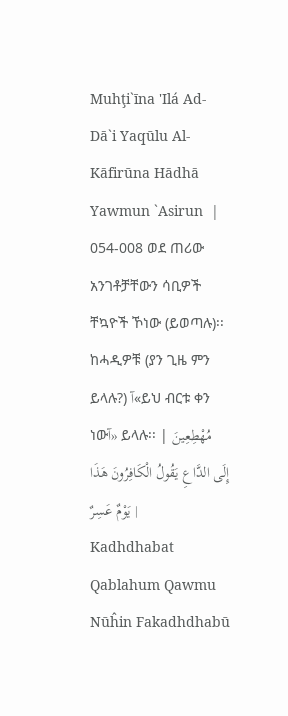Muhţi`īna 'Ilá Ad-Dā`i Yaqūlu Al-Kāfirūna Hādhā Yawmun `Asirun  | 054-008 ወደ ጠሪው አንገቶቻቸውን ሳቢዎች ቸኳዮች ኾነው (ይወጣሉ)፡፡ ከሓዲዎቹ (ያን ጊዜ ምን ይላሉ?) آ«ይህ ብርቱ ቀን ነውآ» ይላሉ፡፡ | مُهْطِعِينَ إِلَى الدَّاعِ يَقُولُ الْكَافِرُونَ هَذَا يَوْمٌ عَسِرٌ |
Kadhdhabat Qablahum Qawmu Nūĥin Fakadhdhabū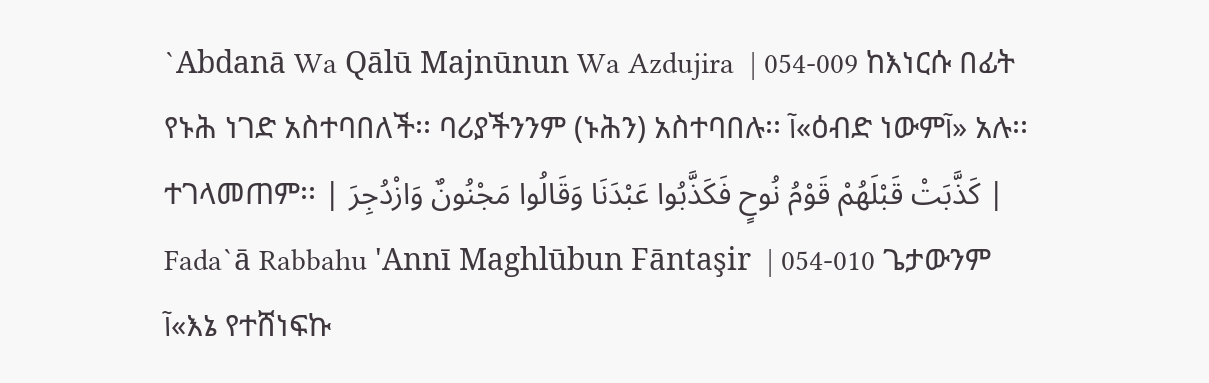`Abdanā Wa Qālū Majnūnun Wa Azdujira  | 054-009 ከእነርሱ በፊት የኑሕ ነገድ አስተባበለች፡፡ ባሪያችንንም (ኑሕን) አስተባበሉ፡፡ آ«ዕብድ ነውምآ» አሉ፡፡ ተገላመጠም፡፡ | كَذَّبَتْ قَبْلَهُمْ قَوْمُ نُوحٍ فَكَذَّبُوا عَبْدَنَا وَقَالُوا مَجْنُونٌ وَازْدُجِرَ |
Fada`ā Rabbahu 'Annī Maghlūbun Fāntaşir  | 054-010 ጌታውንም آ«እኔ የተሸነፍኩ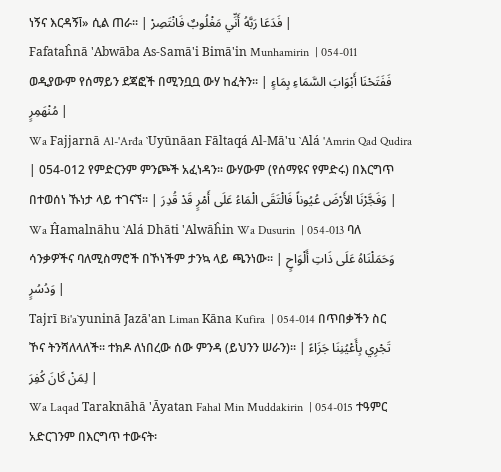ነኝና እርዳኝآ» ሲል ጠራ፡፡ | فَدَعَا رَبَّهُ أَنِّي مَغْلُوبٌ فَانْتَصِرْ |
Fafataĥnā 'Abwāba As-Samā'i Bimā'in Munhamirin  | 054-011 ወዲያውም የሰማይን ደጃፎች በሚንቧቧ ውሃ ከፈትን፡፡ | فَفَتَحْنَا أَبْوَابَ السَّمَاءِ بِمَاءٍ مُنْهَمِرٍ |
Wa Fajjarnā Al-'Arđa `Uyūnāan Fāltaqá Al-Mā'u `Alá 'Amrin Qad Qudira  | 054-012 የምድርንም ምንጮች አፈነዳን፡፡ ውሃውም (የሰማዩና የምድሩ) በእርግጥ በተወሰነ ኹነታ ላይ ተገናኘ፡፡ | وَفَجَّرْنَا الأَرْضَ عُيُوناً فَالْتَقَى الْمَاءُ عَلَى أَمْرٍ قَدْ قُدِرَ |
Wa Ĥamalnāhu `Alá Dhāti 'Alwāĥin Wa Dusurin  | 054-013 ባለ ሳንቃዎችና ባለሚስማሮች በኾነችም ታንኳ ላይ ጫንነው፡፡ | وَحَمَلْنَاهُ عَلَى ذَاتِ أَلْوَاحٍ وَدُسُرٍ |
Tajrī Bi'a`yuninā Jazā'an Liman Kāna Kufira  | 054-014 በጥበቃችን ስር ኾና ትንሻለላለች፡፡ ተክዶ ለነበረው ሰው ምንዳ (ይህንን ሠራን)፡፡ | تَجْرِي بِأَعْيُنِنَا جَزَاءً لِمَنْ كَانَ كُفِرَ |
Wa Laqad Taraknāhā 'Āyatan Fahal Min Muddakirin  | 054-015 ተዓምር አድርገንም በእርግጥ ተውናት፡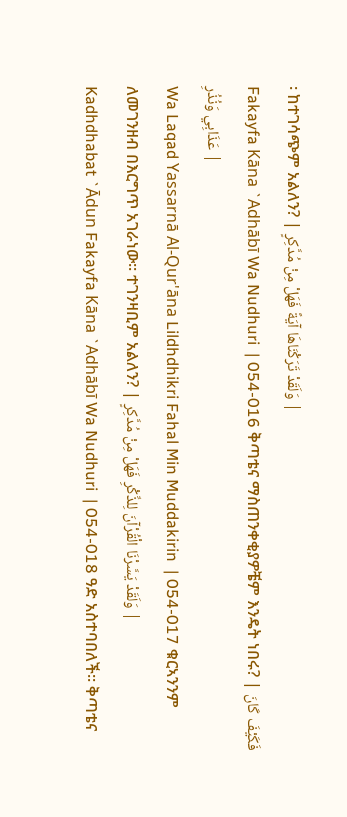፡ ከተገሳጭም አልለን? | وَلَقَدْ تَرَكْنَاهَا آيَةً فَهَلْ مِنْ مُدَّكِرٍ |
Fakayfa Kāna `Adhābī Wa Nudhuri  | 054-016 ቅጣቴና ማስጠንቀቂያዎቼም እንዴት ነበሩ? | فَكَيْفَ كَانَ عَذَابِي وَنُذُرِ |
Wa Laqad Yassarnā Al-Qur'āna Lildhdhikri Fahal Min Muddakirin  | 054-017 ቁርኣንንም ለመገንዘብ በእርግጥ አገራነው፡፡ ተገንዛቢም አልለን? | وَلَقَدْ يَسَّرْنَا الْقُرْآنَ لِلذِّكْرِ فَهَلْ مِنْ مُدَّكِرٍ |
Kadhdhabat `Ādun Fakayfa Kāna `Adhābī Wa Nudhuri  | 054-018 ዓድ አስተባበለች፡፡ ቅጣቴና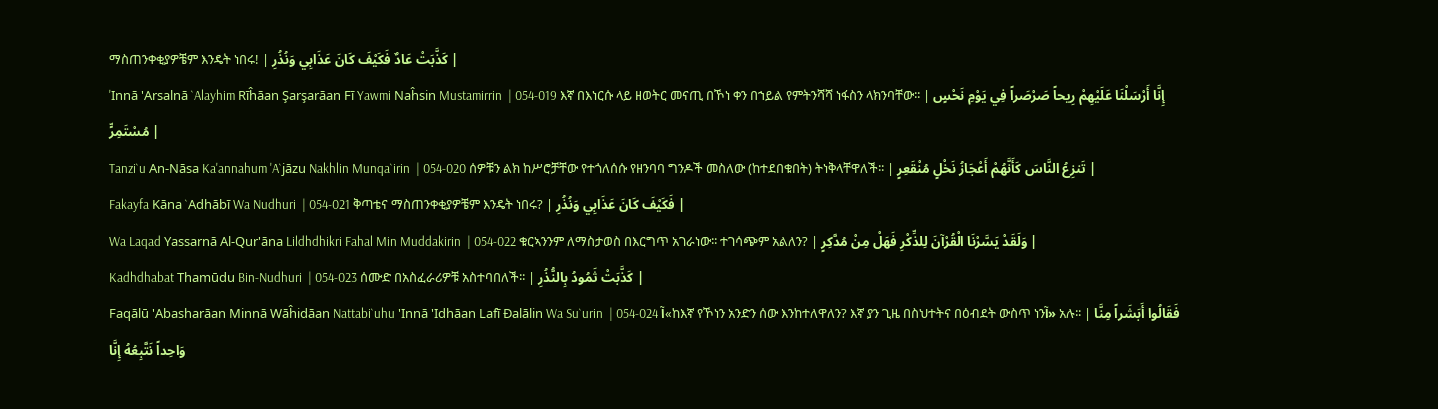ማስጠንቀቂያዎቼም እንዴት ነበሩ! | كَذَّبَتْ عَادٌ فَكَيْفَ كَانَ عَذَابِي وَنُذُرِ |
'Innā 'Arsalnā `Alayhim Rīĥāan Şarşarāan Fī Yawmi Naĥsin Mustamirrin  | 054-019 እኛ በእነርሱ ላይ ዘወትር መናጢ በኾነ ቀን በኀይል የምትንሻሻ ነፋስን ላክንባቸው፡፡ | إِنَّا أَرْسَلْنَا عَلَيْهِمْ رِيحاً صَرْصَراً فِي يَوْمِ نَحْسٍ مُسْتَمِرٍّ |
Tanzi`u An-Nāsa Ka'annahum 'A`jāzu Nakhlin Munqa`irin  | 054-020 ሰዎቹን ልክ ከሥሮቻቸው የተጎለሰሱ የዘንባባ ግንዶች መስለው (ከተደበቁበት) ትነቅላቸዋለች፡፡ | تَنزِعُ النَّاسَ كَأَنَّهُمْ أَعْجَازُ نَخْلٍ مُنْقَعِرٍ |
Fakayfa Kāna `Adhābī Wa Nudhuri  | 054-021 ቅጣቴና ማስጠንቀቂያዎቼም እንዴት ነበሩ? | فَكَيْفَ كَانَ عَذَابِي وَنُذُرِ |
Wa Laqad Yassarnā Al-Qur'āna Lildhdhikri Fahal Min Muddakirin  | 054-022 ቁርኣንንም ለማስታወስ በእርግጥ አገራነው፡፡ ተገሳጭም አልለን? | وَلَقَدْ يَسَّرْنَا الْقُرْآنَ لِلذِّكْرِ فَهَلْ مِنْ مُدَّكِرٍ |
Kadhdhabat Thamūdu Bin-Nudhuri  | 054-023 ሰሙድ በአስፈራሪዎቹ አስተባበለች፡፡ | كَذَّبَتْ ثَمُودُ بِالنُّذُرِ |
Faqālū 'Abasharāan Minnā Wāĥidāan Nattabi`uhu 'Innā 'Idhāan Lafī Đalālin Wa Su`urin  | 054-024 آ«ከእኛ የኾነን አንድን ሰው እንከተለዋለን? እኛ ያን ጊዜ በስህተትና በዕብደት ውስጥ ነንآ» አሉ፡፡ | فَقَالُوا أَبَشَراً مِنَّا وَاحِداً نَتَّبِعُهُ إِنَّا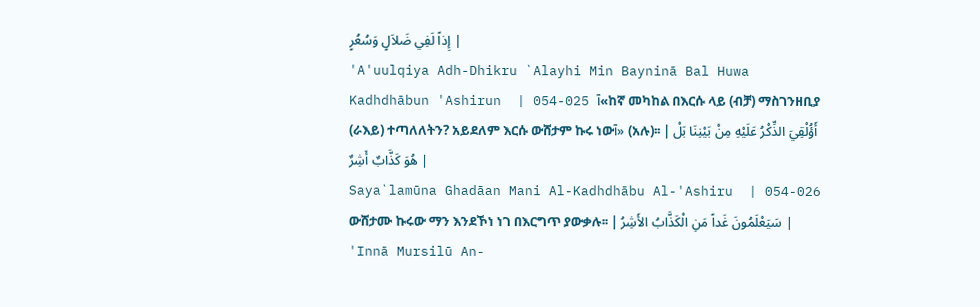إِذاً لَفِي ضَلاَلٍ وَسُعُرٍ |
'A'uulqiya Adh-Dhikru `Alayhi Min Bayninā Bal Huwa Kadhdhābun 'Ashirun  | 054-025 آ«ከኛ መካከል በእርሱ ላይ (ብቻ) ማስገንዘቢያ (ራእይ) ተጣለለትን? አይደለም እርሱ ውሸታም ኩሩ ነውآ» (አሉ)፡፡ | أَؤُلْقِيَ الذِّكْرُ عَلَيْهِ مِنْ بَيْنِنَا بَلْ هُوَ كَذَّابٌ أَشِرٌ |
Saya`lamūna Ghadāan Mani Al-Kadhdhābu Al-'Ashiru  | 054-026 ውሸታሙ ኩሩው ማን እንደኾነ ነገ በእርግጥ ያውቃሉ፡፡ | سَيَعْلَمُونَ غَداً مَنِ الْكَذَّابُ الأَشِرُ |
'Innā Mursilū An-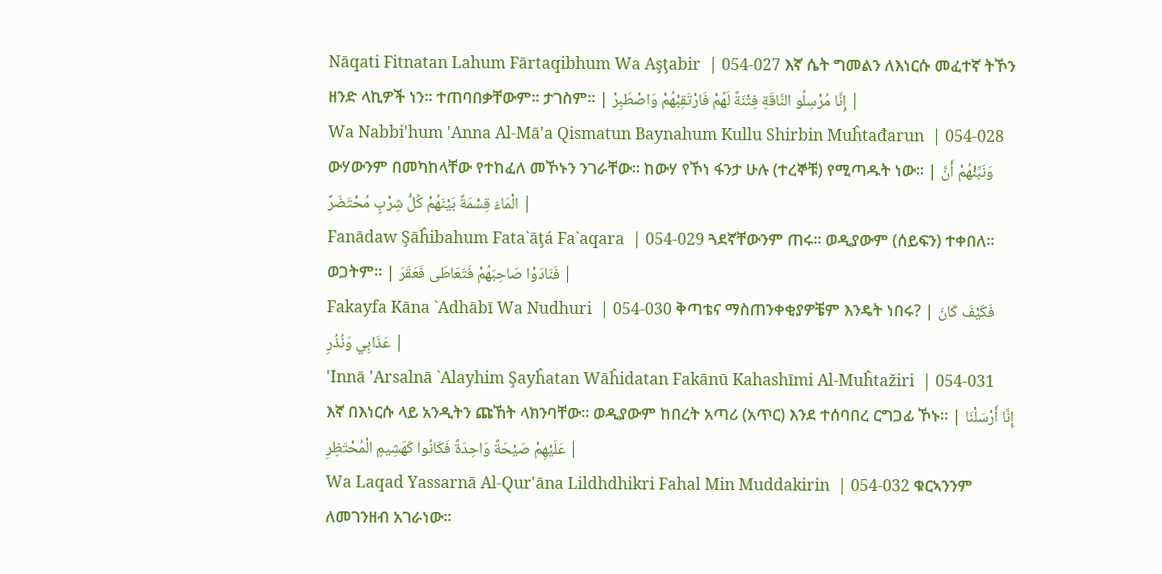Nāqati Fitnatan Lahum Fārtaqibhum Wa Aşţabir  | 054-027 እኛ ሴት ግመልን ለእነርሱ መፈተኛ ትኾን ዘንድ ላኪዎች ነን፡፡ ተጠባበቃቸውም፡፡ ታገስም፡፡ | إِنَّا مُرْسِلُو النَّاقَةِ فِتْنَةً لَهُمْ فَارْتَقِبْهُمْ وَاصْطَبِرْ |
Wa Nabbi'hum 'Anna Al-Mā'a Qismatun Baynahum Kullu Shirbin Muĥtađarun  | 054-028 ውሃውንም በመካከላቸው የተከፈለ መኾኑን ንገራቸው፡፡ ከውሃ የኾነ ፋንታ ሁሉ (ተረኞቹ) የሚጣዱት ነው፡፡ | وَنَبِّئْهُمْ أَنَّ الْمَاءَ قِسْمَةٌ بَيْنَهُمْ كُلُّ شِرْبٍ مُحْتَضَرٌ |
Fanādaw Şāĥibahum Fata`āţá Fa`aqara  | 054-029 ጓደኛቸውንም ጠሩ፡፡ ወዲያውም (ሰይፍን) ተቀበለ፡፡ ወጋትም፡፡ | فَنَادَوْا صَاحِبَهُمْ فَتَعَاطَى فَعَقَرَ |
Fakayfa Kāna `Adhābī Wa Nudhuri  | 054-030 ቅጣቴና ማስጠንቀቂያዎቼም እንዴት ነበሩ? | فَكَيْفَ كَانَ عَذَابِي وَنُذُرِ |
'Innā 'Arsalnā `Alayhim Şayĥatan Wāĥidatan Fakānū Kahashīmi Al-Muĥtažiri  | 054-031 እኛ በእነርሱ ላይ አንዲትን ጩኸት ላክንባቸው፡፡ ወዲያውም ከበረት አጣሪ (አጥር) እንደ ተሰባበረ ርግጋፊ ኾኑ፡፡ | إِنَّا أَرْسَلْنَا عَلَيْهِمْ صَيْحَةً وَاحِدَةً فَكَانُوا كَهَشِيمِ الْمُحْتَظِرِ |
Wa Laqad Yassarnā Al-Qur'āna Lildhdhikri Fahal Min Muddakirin  | 054-032 ቁርኣንንም ለመገንዘብ አገራነው፡፡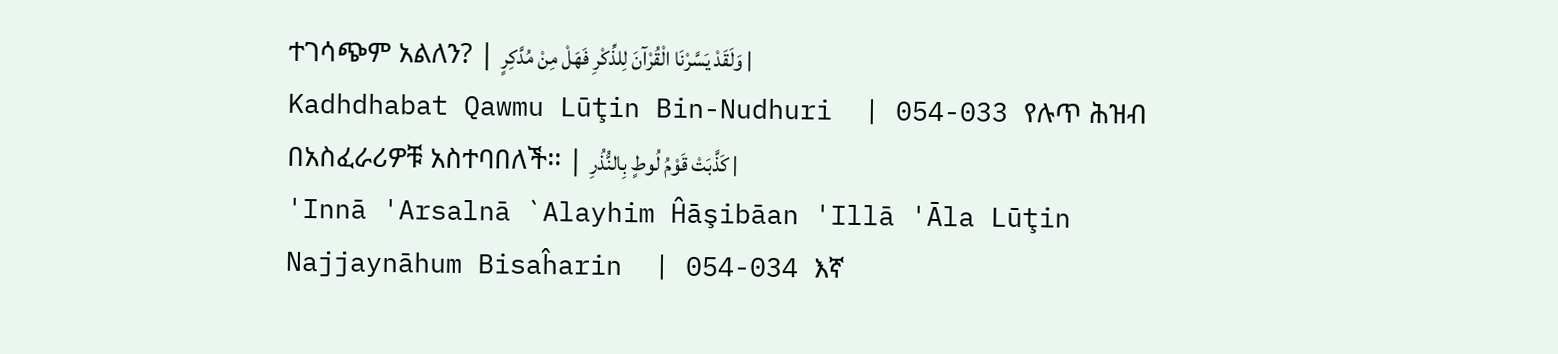ተገሳጭም አልለን? | وَلَقَدْ يَسَّرْنَا الْقُرْآنَ لِلذِّكْرِ فَهَلْ مِنْ مُدَّكِرٍ |
Kadhdhabat Qawmu Lūţin Bin-Nudhuri  | 054-033 የሉጥ ሕዝብ በአስፈራሪዎቹ አስተባበለች፡፡ | كَذَّبَتْ قَوْمُ لُوطٍ بِالنُّذُرِ |
'Innā 'Arsalnā `Alayhim Ĥāşibāan 'Illā 'Āla Lūţin Najjaynāhum Bisaĥarin  | 054-034 እኛ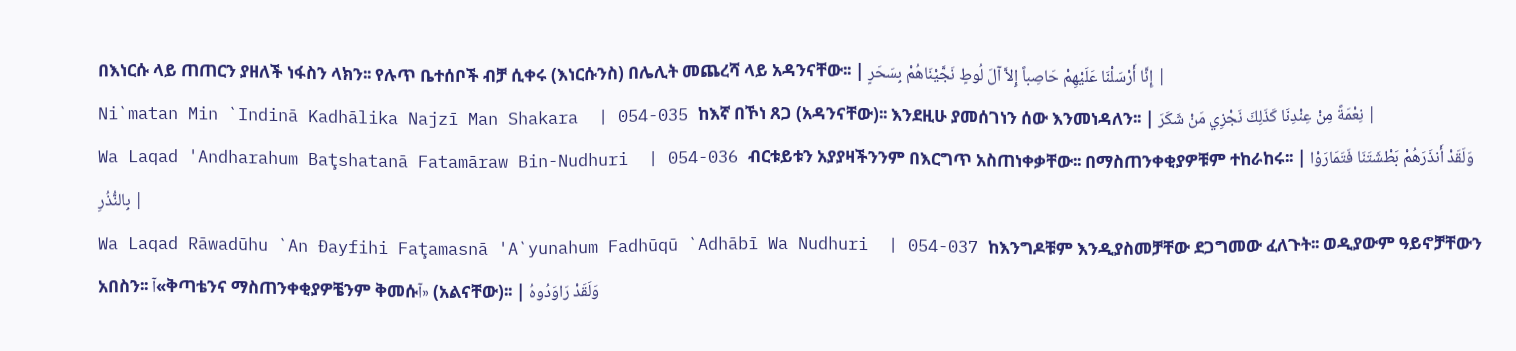በእነርሱ ላይ ጠጠርን ያዘለች ነፋስን ላክን፡፡ የሉጥ ቤተሰቦች ብቻ ሲቀሩ (እነርሱንስ) በሌሊት መጨረሻ ላይ አዳንናቸው፡፡ | إِنَّا أَرْسَلْنَا عَلَيْهِمْ حَاصِباً إِلاَّ آلَ لُوطٍ نَجَّيْنَاهُمْ بِسَحَرٍ |
Ni`matan Min `Indinā Kadhālika Najzī Man Shakara  | 054-035 ከእኛ በኾነ ጸጋ (አዳንናቸው)፡፡ እንደዚሁ ያመሰገነን ሰው እንመነዳለን፡፡ | نِعْمَةً مِنْ عِنْدِنَا كَذَلِكَ نَجْزِي مَنْ شَكَرَ |
Wa Laqad 'Andharahum Baţshatanā Fatamāraw Bin-Nudhuri  | 054-036 ብርቱይቱን አያያዛችንንም በእርግጥ አስጠነቀቃቸው፡፡ በማስጠንቀቂያዎቹም ተከራከሩ፡፡ | وَلَقَدْ أَنذَرَهُمْ بَطْشَتَنَا فَتَمَارَوْا بِالنُّذُرِ |
Wa Laqad Rāwadūhu `An Đayfihi Faţamasnā 'A`yunahum Fadhūqū `Adhābī Wa Nudhuri  | 054-037 ከእንግዶቹም እንዲያስመቻቸው ደጋግመው ፈለጉት፡፡ ወዲያውም ዓይኖቻቸውን አበስን፡፡ آ«ቅጣቴንና ማስጠንቀቂያዎቼንም ቅመሱآ» (አልናቸው)፡፡ | وَلَقَدْ رَاوَدُوهُ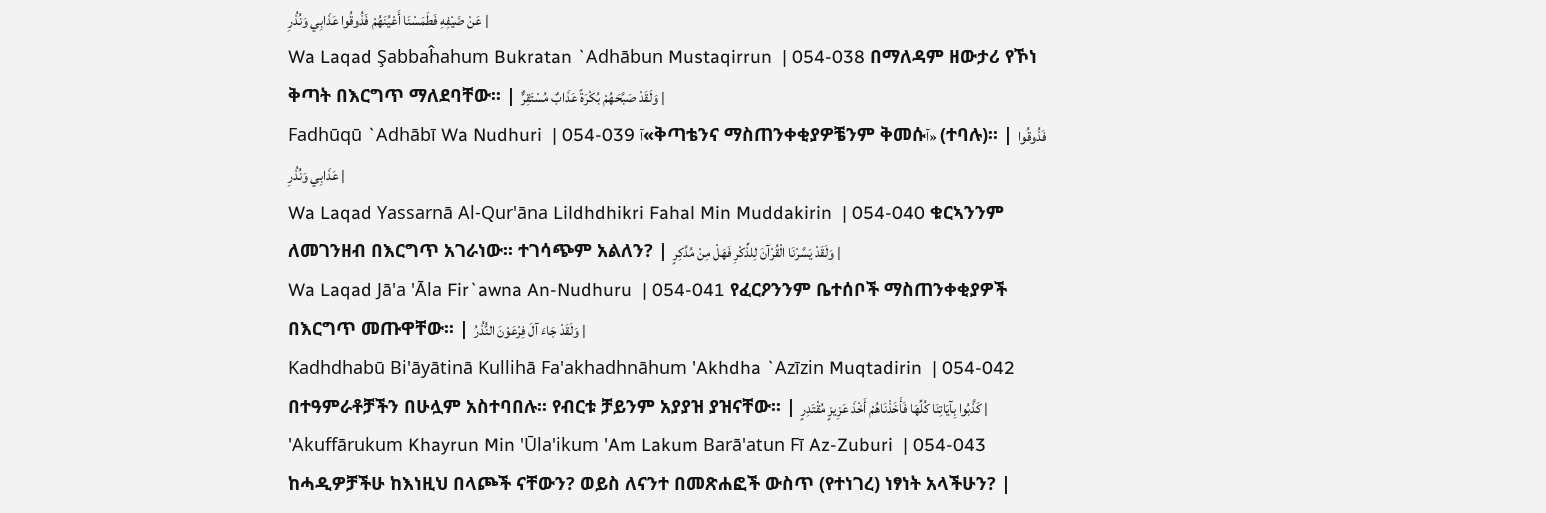عَنْ ضَيْفِهِ فَطَمَسْنَا أَعْيُنَهُمْ فَذُوقُوا عَذَابِي وَنُذُرِ |
Wa Laqad Şabbaĥahum Bukratan `Adhābun Mustaqirrun  | 054-038 በማለዳም ዘውታሪ የኾነ ቅጣት በእርግጥ ማለደባቸው፡፡ | وَلَقَدْ صَبَّحَهُمْ بُكْرَةً عَذَابٌ مُسْتَقِرٌّ |
Fadhūqū `Adhābī Wa Nudhuri  | 054-039 آ«ቅጣቴንና ማስጠንቀቂያዎቼንም ቅመሱآ» (ተባሉ)፡፡ | فَذُوقُوا عَذَابِي وَنُذُرِ |
Wa Laqad Yassarnā Al-Qur'āna Lildhdhikri Fahal Min Muddakirin  | 054-040 ቁርኣንንም ለመገንዘብ በእርግጥ አገራነው፡፡ ተገሳጭም አልለን? | وَلَقَدْ يَسَّرْنَا الْقُرْآنَ لِلذِّكْرِ فَهَلْ مِنْ مُدَّكِرٍ |
Wa Laqad Jā'a 'Āla Fir`awna An-Nudhuru  | 054-041 የፈርዖንንም ቤተሰቦች ማስጠንቀቂያዎች በእርግጥ መጡዋቸው፡፡ | وَلَقَدْ جَاءَ آلَ فِرْعَوْنَ النُّذُرُ |
Kadhdhabū Bi'āyātinā Kullihā Fa'akhadhnāhum 'Akhdha `Azīzin Muqtadirin  | 054-042 በተዓምራቶቻችን በሁሏም አስተባበሉ፡፡ የብርቱ ቻይንም አያያዝ ያዝናቸው፡፡ | كَذَّبُوا بِآيَاتِنَا كُلِّهَا فَأَخَذْنَاهُمْ أَخْذَ عَزِيزٍ مُقْتَدِرٍ |
'Akuffārukum Khayrun Min 'Ūla'ikum 'Am Lakum Barā'atun Fī Az-Zuburi  | 054-043 ከሓዲዎቻችሁ ከእነዚህ በላጮች ናቸውን? ወይስ ለናንተ በመጽሐፎች ውስጥ (የተነገረ) ነፃነት አላችሁን? |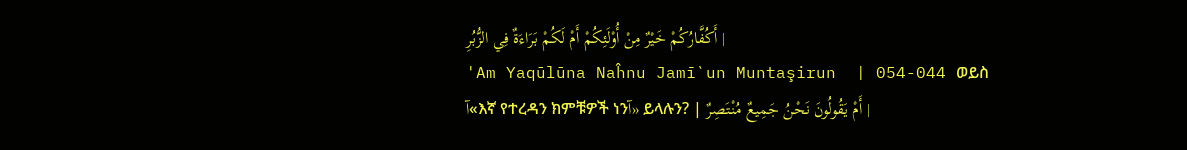أَكُفَّارُكُمْ خَيْرٌ مِنْ أُوْلَئِكُمْ أَمْ لَكُمْ بَرَاءَةٌ فِي الزُّبُرِ |
'Am Yaqūlūna Naĥnu Jamī`un Muntaşirun  | 054-044 ወይስ آ«እኛ የተረዳን ክምቹዎች ነንآ» ይላሉን? | أَمْ يَقُولُونَ نَحْنُ جَمِيعٌ مُنْتَصِرٌ |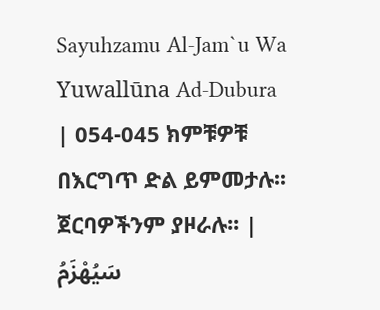Sayuhzamu Al-Jam`u Wa Yuwallūna Ad-Dubura  | 054-045 ክምቹዎቹ በእርግጥ ድል ይምመታሉ፡፡ ጀርባዎችንም ያዞራሉ፡፡ | سَيُهْزَمُ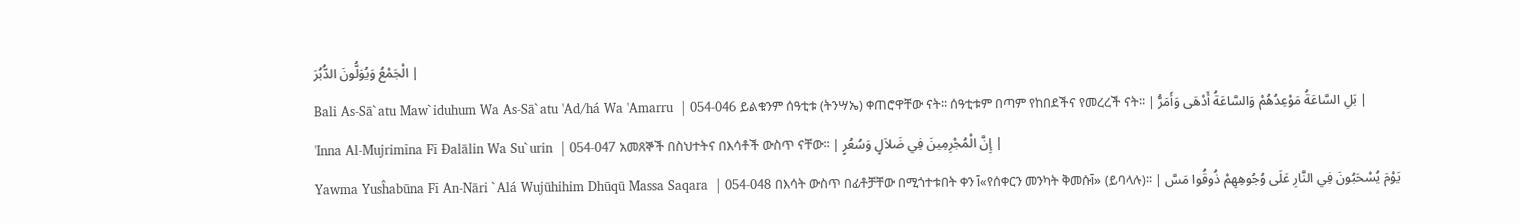الْجَمْعُ وَيُوَلُّونَ الدُّبُرَ |
Bali As-Sā`atu Maw`iduhum Wa As-Sā`atu 'Ad/há Wa 'Amarru  | 054-046 ይልቁንም ሰዓቲቱ (ትንሣኤ) ቀጠሮዋቸው ናት፡፡ ሰዓቲቱም በጣም የከበደችና የመረረች ናት፡፡ | بَلِ السَّاعَةُ مَوْعِدُهُمْ وَالسَّاعَةُ أَدْهَى وَأَمَرُّ |
'Inna Al-Mujrimīna Fī Đalālin Wa Su`urin  | 054-047 አመጸኞች በስህተትና በእሳቶች ውስጥ ናቸው፡፡ | إِنَّ الْمُجْرِمِينَ فِي ضَلاَلٍ وَسُعُرٍ |
Yawma Yusĥabūna Fī An-Nāri `Alá Wujūhihim Dhūqū Massa Saqara  | 054-048 በእሳት ውስጥ በፊቶቻቸው በሚጎተቱበት ቀን آ«የሰቀርን መንካት ቅመሱآ» (ይባላሉ)፡፡ | يَوْمَ يُسْحَبُونَ فِي النَّارِ عَلَى وُجُوهِهِمْ ذُوقُوا مَسَّ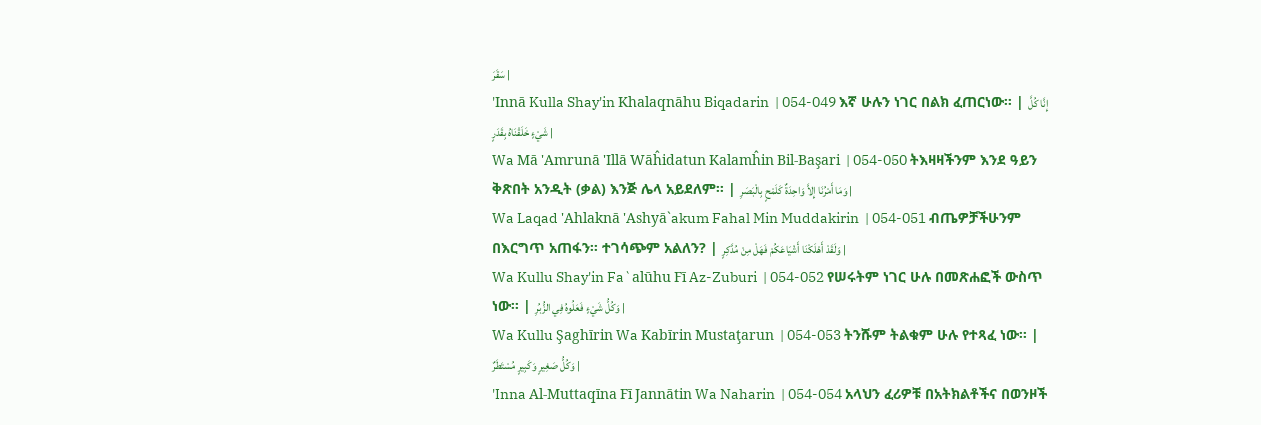سَقَرَ |
'Innā Kulla Shay'in Khalaqnāhu Biqadarin  | 054-049 እኛ ሁሉን ነገር በልክ ፈጠርነው፡፡ | إِنَّا كُلَّ شَيْءٍ خَلَقْنَاهُ بِقَدَرٍ |
Wa Mā 'Amrunā 'Illā Wāĥidatun Kalamĥin Bil-Başari  | 054-050 ትእዛዛችንም እንደ ዓይን ቅጽበት አንዲት (ቃል) እንጅ ሌላ አይደለም፡፡ | وَمَا أَمْرُنَا إِلاَّ وَاحِدَةٌ كَلَمْحٍ بِالْبَصَرِ |
Wa Laqad 'Ahlaknā 'Ashyā`akum Fahal Min Muddakirin  | 054-051 ብጤዎቻችሁንም በእርግጥ አጠፋን፡፡ ተገሳጭም አልለን? | وَلَقَدْ أَهْلَكْنَا أَشْيَاعَكُمْ فَهَلْ مِنْ مُدَّكِرٍ |
Wa Kullu Shay'in Fa`alūhu Fī Az-Zuburi  | 054-052 የሠሩትም ነገር ሁሉ በመጽሐፎች ውስጥ ነው፡፡ | وَكُلُّ شَيْءٍ فَعَلُوهُ فِي الزُّبُرِ |
Wa Kullu Şaghīrin Wa Kabīrin Mustaţarun  | 054-053 ትንሹም ትልቁም ሁሉ የተጻፈ ነው፡፡ | وَكُلُّ صَغِيرٍ وَكَبِيرٍ مُسْتَطَرٌ |
'Inna Al-Muttaqīna Fī Jannātin Wa Naharin  | 054-054 አላህን ፈሪዎቹ በአትክልቶችና በወንዞች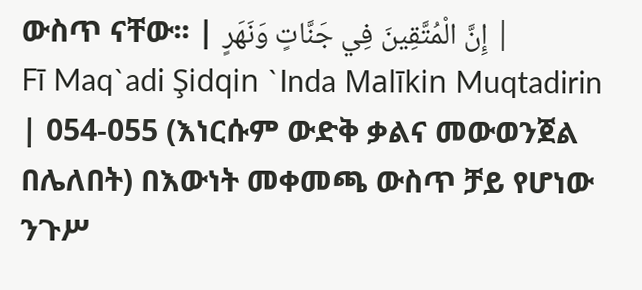ውስጥ ናቸው፡፡ | إِنَّ الْمُتَّقِينَ فِي جَنَّاتٍ وَنَهَرٍ |
Fī Maq`adi Şidqin `Inda Malīkin Muqtadirin  | 054-055 (እነርሱም ውድቅ ቃልና መውወንጀል በሌለበት) በእውነት መቀመጫ ውስጥ ቻይ የሆነው ንጉሥ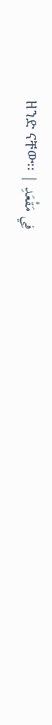ዘንድ ናቸው፡፡ | فِي مَقْعَدِ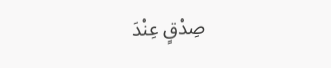صِدْقٍ عِنْدَ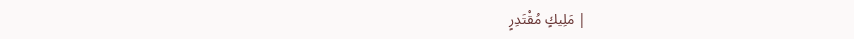مَلِيكٍ مُقْتَدِرٍ |